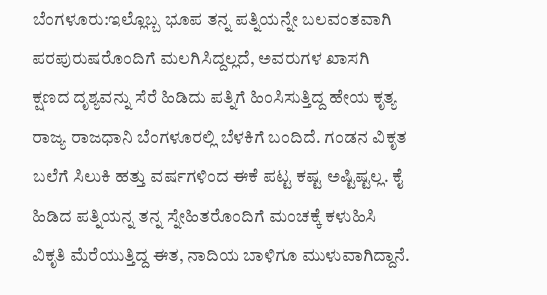ಬೆಂಗಳೂರು:ಇಲ್ಲೊಬ್ಬ ಭೂಪ ತನ್ನ ಪತ್ನಿಯನ್ನೇ ಬಲವಂತವಾಗಿ ಪರಪುರುಷರೊಂದಿಗೆ ಮಲಗಿಸಿದ್ದಲ್ಲದೆ, ಅವರುಗಳ ಖಾಸಗಿ ಕ್ಷಣದ ದೃಶ್ಯವನ್ನು ಸೆರೆ ಹಿಡಿದು ಪತ್ನಿಗೆ ಹಿಂಸಿಸುತ್ತಿದ್ದ ಹೇಯ ಕೃತ್ಯ ರಾಜ್ಯ ರಾಜಧಾನಿ ಬೆಂಗಳೂರಲ್ಲಿ ಬೆಳಕಿಗೆ ಬಂದಿದೆ. ಗಂಡನ ವಿಕೃತ ಬಲೆಗೆ ಸಿಲುಕಿ ಹತ್ತು ವರ್ಷಗಳಿಂದ ಈಕೆ ಪಟ್ಟ ಕಷ್ಟ ಅಷ್ಟಿಷ್ಟಲ್ಲ. ಕೈ ಹಿಡಿದ ಪತ್ನಿಯನ್ನ ತನ್ನ ಸ್ನೇಹಿತರೊಂದಿಗೆ ಮಂಚಕ್ಕೆ ಕಳುಹಿಸಿ ವಿಕೃತಿ ಮೆರೆಯುತ್ತಿದ್ದ ಈತ, ನಾದಿಯ ಬಾಳಿಗೂ ಮುಳುವಾಗಿದ್ದಾನೆ.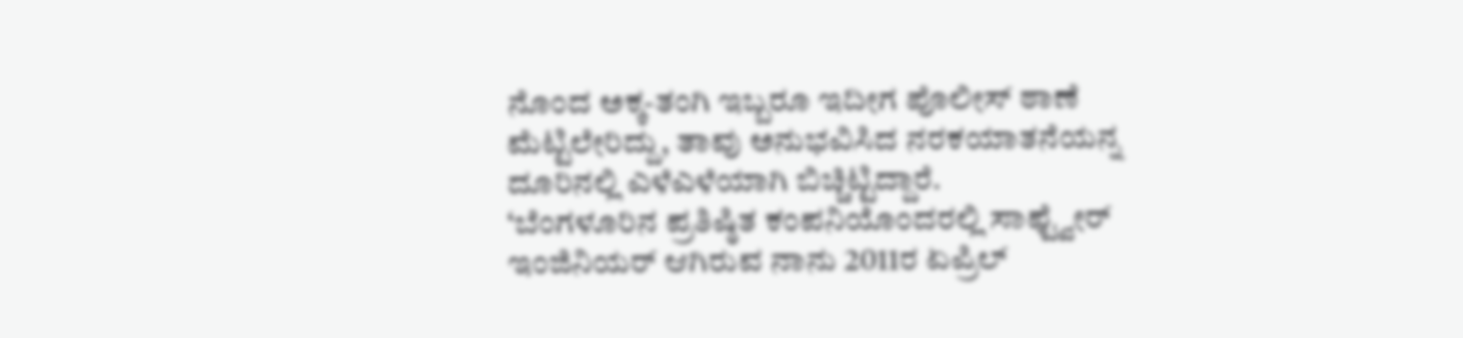ನೊಂದ ಅಕ್ಕ-ತಂಗಿ ಇಬ್ಬರೂ ಇದೀಗ ಪೊಲೀಸ್ ಠಾಣೆ ಮೆಟ್ಟಿಲೇರಿದ್ದು, ತಾವು ಅನುಭವಿಸಿದ ನರಕಯಾತನೆಯನ್ನ ದೂರಿನಲ್ಲಿ ಎಳೆಎಳೆಯಾಗಿ ಬಿಚ್ಚಿಟ್ಟಿದ್ದಾರೆ.
‘ಬೆಂಗಳೂರಿನ ಪ್ರತಿಷ್ಠಿತ ಕಂಪನಿಯೊಂದರಲ್ಲಿ ಸಾಫ್ಟ್ವೇರ್ ಇಂಜಿನಿಯರ್ ಆಗಿರುವ ನಾನು 2011ರ ಏಪ್ರಿಲ್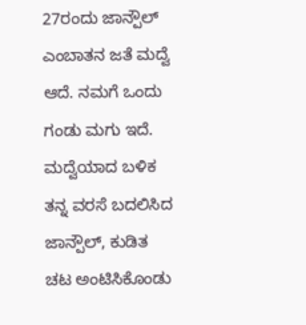27ರಂದು ಜಾನ್ಪೌಲ್ ಎಂಬಾತನ ಜತೆ ಮದ್ವೆ ಆದೆ. ನಮಗೆ ಒಂದು ಗಂಡು ಮಗು ಇದೆ. ಮದ್ವೆಯಾದ ಬಳಿಕ ತನ್ನ ವರಸೆ ಬದಲಿಸಿದ ಜಾನ್ಪೌಲ್, ಕುಡಿತ ಚಟ ಅಂಟಿಸಿಕೊಂಡು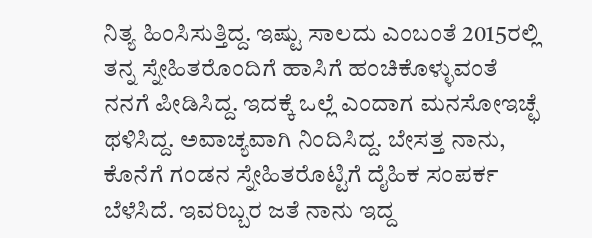ನಿತ್ಯ ಹಿಂಸಿಸುತ್ತಿದ್ದ. ಇಷ್ಟು ಸಾಲದು ಎಂಬಂತೆ 2015ರಲ್ಲಿ ತನ್ನ ಸ್ನೇಹಿತರೊಂದಿಗೆ ಹಾಸಿಗೆ ಹಂಚಿಕೊಳ್ಳುವಂತೆ ನನಗೆ ಪೀಡಿಸಿದ್ದ. ಇದಕ್ಕೆ ಒಲ್ಲೆ ಎಂದಾಗ ಮನಸೋಇಚ್ಛೆ ಥಳಿಸಿದ್ದ. ಅವಾಚ್ಯವಾಗಿ ನಿಂದಿಸಿದ್ದ. ಬೇಸತ್ತ ನಾನು, ಕೊನೆಗೆ ಗಂಡನ ಸ್ನೇಹಿತರೊಟ್ಟಿಗೆ ದೈಹಿಕ ಸಂಪರ್ಕ ಬೆಳೆಸಿದೆ. ಇವರಿಬ್ಬರ ಜತೆ ನಾನು ಇದ್ದ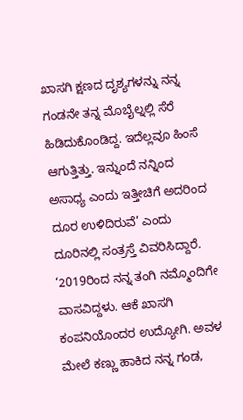ಖಾಸಗಿ ಕ್ಷಣದ ದೃಶ್ಯಗಳನ್ನು ನನ್ನ ಗಂಡನೇ ತನ್ನ ಮೊಬೈಲ್ನಲ್ಲಿ ಸೆರೆ ಹಿಡಿದುಕೊಂಡಿದ್ದ. ಇದೆಲ್ಲವೂ ಹಿಂಸೆ ಆಗುತ್ತಿತ್ತು. ಇನ್ನುಂದೆ ನನ್ನಿಂದ ಅಸಾಧ್ಯ ಎಂದು ಇತ್ತೀಚಿಗೆ ಅದರಿಂದ ದೂರ ಉಳಿದಿರುವೆ’ ಎಂದು ದೂರಿನಲ್ಲಿ ಸಂತ್ರಸ್ತೆ ವಿವರಿಸಿದ್ದಾರೆ.
‘2019ರಿಂದ ನನ್ನ ತಂಗಿ ನಮ್ಮೊಂದಿಗೇ ವಾಸವಿದ್ದಳು. ಆಕೆ ಖಾಸಗಿ ಕಂಪನಿಯೊಂದರ ಉದ್ಯೋಗಿ. ಅವಳ ಮೇಲೆ ಕಣ್ಣು ಹಾಕಿದ ನನ್ನ ಗಂಡ,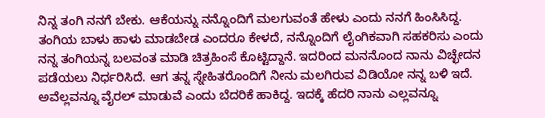ನಿನ್ನ ತಂಗಿ ನನಗೆ ಬೇಕು. ಆಕೆಯನ್ನು ನನ್ನೊಂದಿಗೆ ಮಲಗುವಂತೆ ಹೇಳು ಎಂದು ನನಗೆ ಹಿಂಸಿಸಿದ್ದ. ತಂಗಿಯ ಬಾಳು ಹಾಳು ಮಾಡಬೇಡ ಎಂದರೂ ಕೇಳದೆ, ನನ್ನೊಂದಿಗೆ ಲೈಂಗಿಕವಾಗಿ ಸಹಕರಿಸು ಎಂದು ನನ್ನ ತಂಗಿಯನ್ನ ಬಲವಂತ ಮಾಡಿ ಚಿತ್ರಹಿಂಸೆ ಕೊಟ್ಟಿದ್ದಾನೆ. ಇದರಿಂದ ಮನನೊಂದ ನಾನು ವಿಚ್ಛೇದನ ಪಡೆಯಲು ನಿರ್ಧರಿಸಿದೆ. ಆಗ ತನ್ನ ಸ್ನೇಹಿತರೊಂದಿಗೆ ನೀನು ಮಲಗಿರುವ ವಿಡಿಯೋ ನನ್ನ ಬಳಿ ಇದೆ. ಅವೆಲ್ಲವನ್ನೂ ವೈರಲ್ ಮಾಡುವೆ ಎಂದು ಬೆದರಿಕೆ ಹಾಕಿದ್ದ. ಇದಕ್ಕೆ ಹೆದರಿ ನಾನು ಎಲ್ಲವನ್ನೂ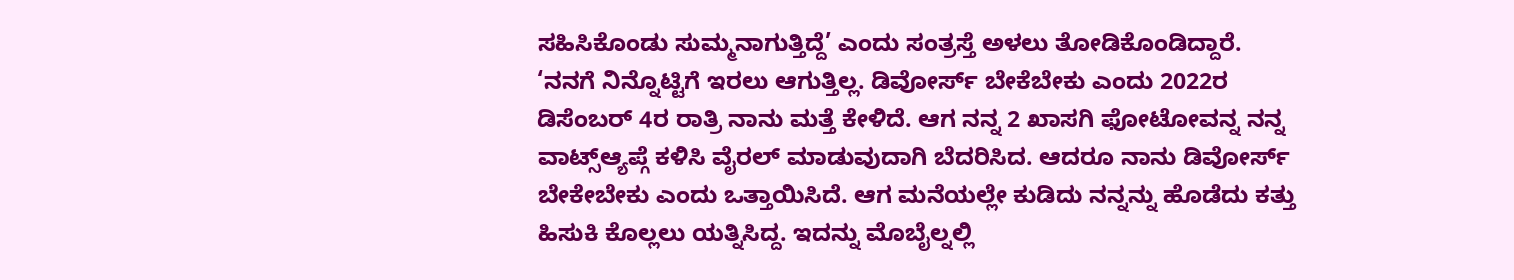ಸಹಿಸಿಕೊಂಡು ಸುಮ್ಮನಾಗುತ್ತಿದ್ದೆ’ ಎಂದು ಸಂತ್ರಸ್ತೆ ಅಳಲು ತೋಡಿಕೊಂಡಿದ್ದಾರೆ.
‘ನನಗೆ ನಿನ್ನೊಟ್ಟಿಗೆ ಇರಲು ಆಗುತ್ತಿಲ್ಲ. ಡಿವೋರ್ಸ್ ಬೇಕೆಬೇಕು ಎಂದು 2022ರ ಡಿಸೆಂಬರ್ 4ರ ರಾತ್ರಿ ನಾನು ಮತ್ತೆ ಕೇಳಿದೆ. ಆಗ ನನ್ನ 2 ಖಾಸಗಿ ಫೋಟೋವನ್ನ ನನ್ನ ವಾಟ್ಸ್ಆ್ಯಪ್ಗೆ ಕಳಿಸಿ ವೈರಲ್ ಮಾಡುವುದಾಗಿ ಬೆದರಿಸಿದ. ಆದರೂ ನಾನು ಡಿವೋರ್ಸ್ ಬೇಕೇಬೇಕು ಎಂದು ಒತ್ತಾಯಿಸಿದೆ. ಆಗ ಮನೆಯಲ್ಲೇ ಕುಡಿದು ನನ್ನನ್ನು ಹೊಡೆದು ಕತ್ತು ಹಿಸುಕಿ ಕೊಲ್ಲಲು ಯತ್ನಿಸಿದ್ದ. ಇದನ್ನು ಮೊಬೈಲ್ನಲ್ಲಿ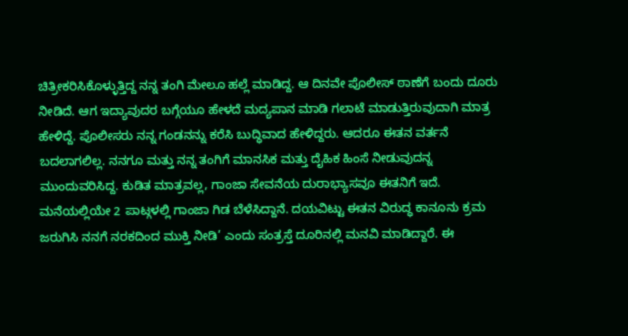ಚಿತ್ರೀಕರಿಸಿಕೊಳ್ಳುತ್ತಿದ್ದ ನನ್ನ ತಂಗಿ ಮೇಲೂ ಹಲ್ಲೆ ಮಾಡಿದ್ದ. ಆ ದಿನವೇ ಪೊಲೀಸ್ ಠಾಣೆಗೆ ಬಂದು ದೂರು ನೀಡಿದೆ. ಆಗ ಇದ್ಯಾವುದರ ಬಗ್ಗೆಯೂ ಹೇಳದೆ ಮದ್ಯಪಾನ ಮಾಡಿ ಗಲಾಟೆ ಮಾಡುತ್ತಿರುವುದಾಗಿ ಮಾತ್ರ ಹೇಳಿದ್ದೆ. ಪೊಲೀಸರು ನನ್ನ ಗಂಡನನ್ನು ಕರೆಸಿ ಬುದ್ಧಿವಾದ ಹೇಳಿದ್ದರು. ಆದರೂ ಈತನ ವರ್ತನೆ ಬದಲಾಗಲಿಲ್ಲ. ನನಗೂ ಮತ್ತು ನನ್ನ ತಂಗಿಗೆ ಮಾನಸಿಕ ಮತ್ತು ದೈಹಿಕ ಹಿಂಸೆ ನೀಡುವುದನ್ನ ಮುಂದುವರಿಸಿದ್ದ. ಕುಡಿತ ಮಾತ್ರವಲ್ಲ, ಗಾಂಜಾ ಸೇವನೆಯ ದುರಾಭ್ಯಾಸವೂ ಈತನಿಗೆ ಇದೆ. ಮನೆಯಲ್ಲಿಯೇ 2 ಪಾಟ್ಗಳಲ್ಲಿ ಗಾಂಜಾ ಗಿಡ ಬೆಳೆಸಿದ್ದಾನೆ. ದಯವಿಟ್ಟು ಈತನ ವಿರುದ್ಧ ಕಾನೂನು ಕ್ರಮ ಜರುಗಿಸಿ ನನಗೆ ನರಕದಿಂದ ಮುಕ್ತಿ ನೀಡಿ’ ಎಂದು ಸಂತ್ರಸ್ತೆ ದೂರಿನಲ್ಲಿ ಮನವಿ ಮಾಡಿದ್ದಾರೆ. ಈ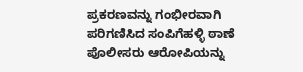ಪ್ರಕರಣವನ್ನು ಗಂಭೀರವಾಗಿ ಪರಿಗಣಿಸಿದ ಸಂಪಿಗೆಹಳ್ಳಿ ಠಾಣೆ ಪೊಲೀಸರು ಆರೋಪಿಯನ್ನು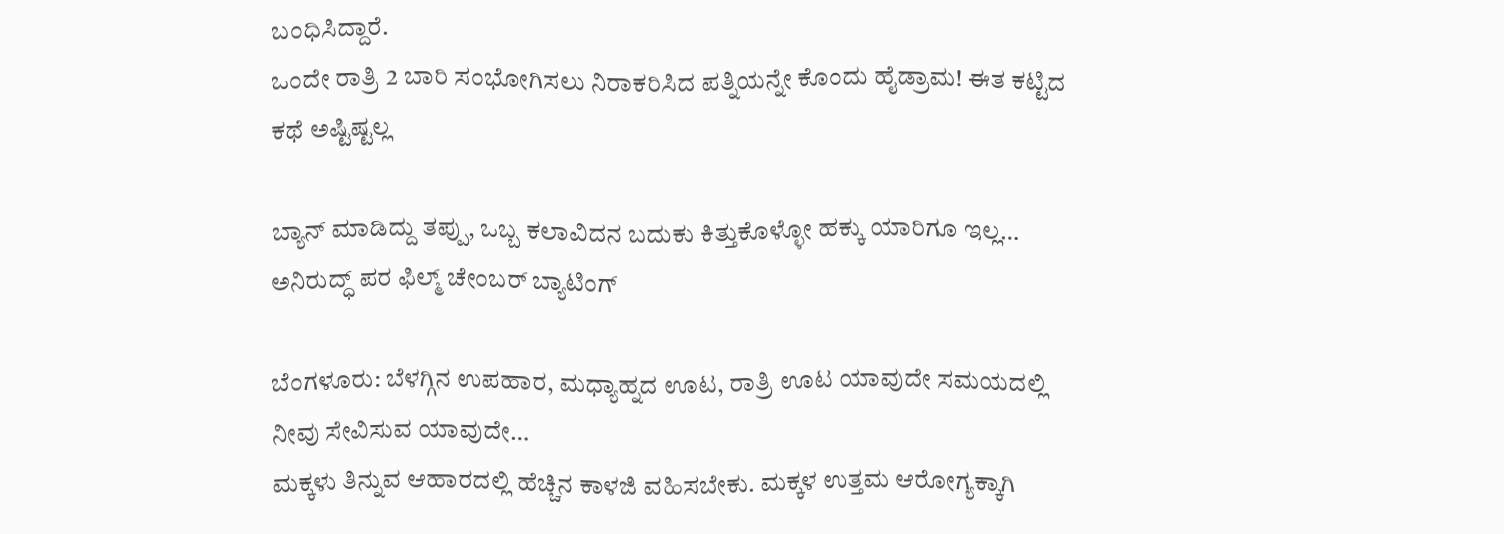ಬಂಧಿಸಿದ್ದಾರೆ.
ಒಂದೇ ರಾತ್ರಿ 2 ಬಾರಿ ಸಂಭೋಗಿಸಲು ನಿರಾಕರಿಸಿದ ಪತ್ನಿಯನ್ನೇ ಕೊಂದು ಹೈಡ್ರಾಮ! ಈತ ಕಟ್ಟಿದ ಕಥೆ ಅಷ್ಟಿಷ್ಟಲ್ಲ

ಬ್ಯಾನ್ ಮಾಡಿದ್ದು ತಪ್ಪು, ಒಬ್ಬ ಕಲಾವಿದನ ಬದುಕು ಕಿತ್ತುಕೊಳ್ಳೋ ಹಕ್ಕು ಯಾರಿಗೂ ಇಲ್ಲ… ಅನಿರುದ್ಧ್ ಪರ ಫಿಲ್ಮ್ ಚೇಂಬರ್ ಬ್ಯಾಟಿಂಗ್

ಬೆಂಗಳೂರು: ಬೆಳಗ್ಗಿನ ಉಪಹಾರ, ಮಧ್ಯಾಹ್ನದ ಊಟ, ರಾತ್ರಿ ಊಟ ಯಾವುದೇ ಸಮಯದಲ್ಲಿ ನೀವು ಸೇವಿಸುವ ಯಾವುದೇ…
ಮಕ್ಕಳು ತಿನ್ನುವ ಆಹಾರದಲ್ಲಿ ಹೆಚ್ಚಿನ ಕಾಳಜಿ ವಹಿಸಬೇಕು. ಮಕ್ಕಳ ಉತ್ತಮ ಆರೋಗ್ಯಕ್ಕಾಗಿ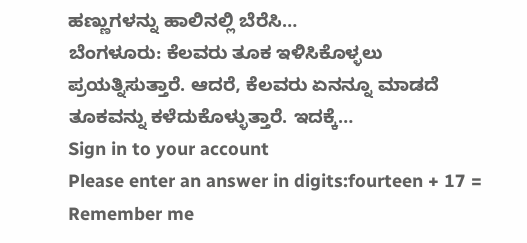ಹಣ್ಣುಗಳನ್ನು ಹಾಲಿನಲ್ಲಿ ಬೆರೆಸಿ…
ಬೆಂಗಳೂರು: ಕೆಲವರು ತೂಕ ಇಳಿಸಿಕೊಳ್ಳಲು ಪ್ರಯತ್ನಿಸುತ್ತಾರೆ. ಆದರೆ, ಕೆಲವರು ಏನನ್ನೂ ಮಾಡದೆ ತೂಕವನ್ನು ಕಳೆದುಕೊಳ್ಳುತ್ತಾರೆ. ಇದಕ್ಕೆ…
Sign in to your account
Please enter an answer in digits:fourteen + 17 =
Remember me